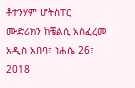ቶተንሃም ሆትስፐር ሙድሪክን ከቼልሲ አስፈረመ አዲስ አበባ፣ ነሐሴ 26፣ 2018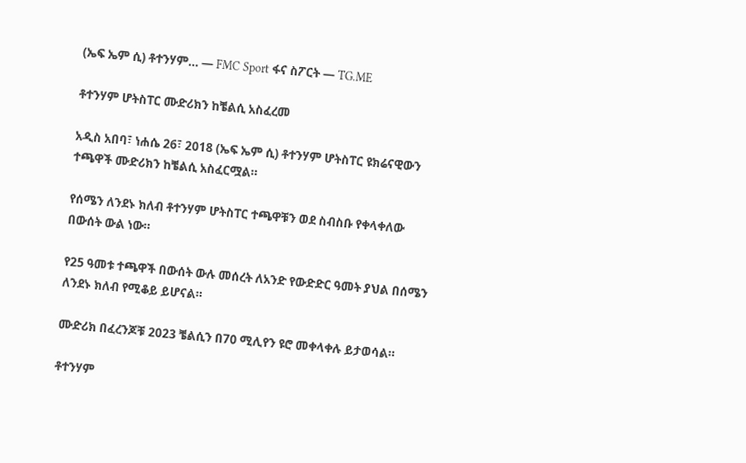(ኤፍ ኤም ሲ) ቶተንሃም… — FMC Sport ፋና ስፖርት — TG.ME

ቶተንሃም ሆትስፐር ሙድሪክን ከቼልሲ አስፈረመ

አዲስ አበባ፣ ነሐሴ 26፣ 2018 (ኤፍ ኤም ሲ) ቶተንሃም ሆትስፐር ዩክሬናዊውን ተጫዋች ሙድሪክን ከቼልሲ አስፈርሟል።

የሰሜን ለንደኑ ክለብ ቶተንሃም ሆትስፐር ተጫዋቹን ወደ ስብስቡ የቀላቀለው በውሰት ውል ነው።

የ25 ዓመቱ ተጫዋች በውሰት ውሉ መሰረት ለአንድ የውድድር ዓመት ያህል በሰሜን ለንደኑ ክለብ የሚቆይ ይሆናል።

ሙድሪክ በፈረንጆቹ 2023 ቼልሲን በ70 ሚሊየን ዩሮ መቀላቀሉ ይታወሳል።

ቶተንሃም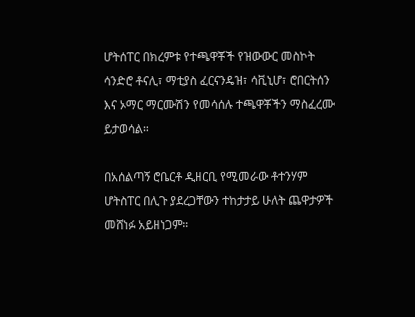ሆትሰፐር በክረምቱ የተጫዋቾች የዝውውር መስኮት ሳንድሮ ቶናሊ፣ ማቲያስ ፈርናንዴዝ፣ ሳቪኒሆ፣ ሮበርትሰን እና ኦማር ማርሙሽን የመሳሰሉ ተጫዋቾችን ማስፈረሙ ይታወሳል።

በአሰልጣኝ ሮቤርቶ ዲዘርቢ የሚመራው ቶተንሃም ሆትስፐር በሊጉ ያደረጋቸውን ተከታታይ ሁለት ጨዋታዎች መሸነፉ አይዘነጋም።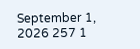September 1, 2026 257 1